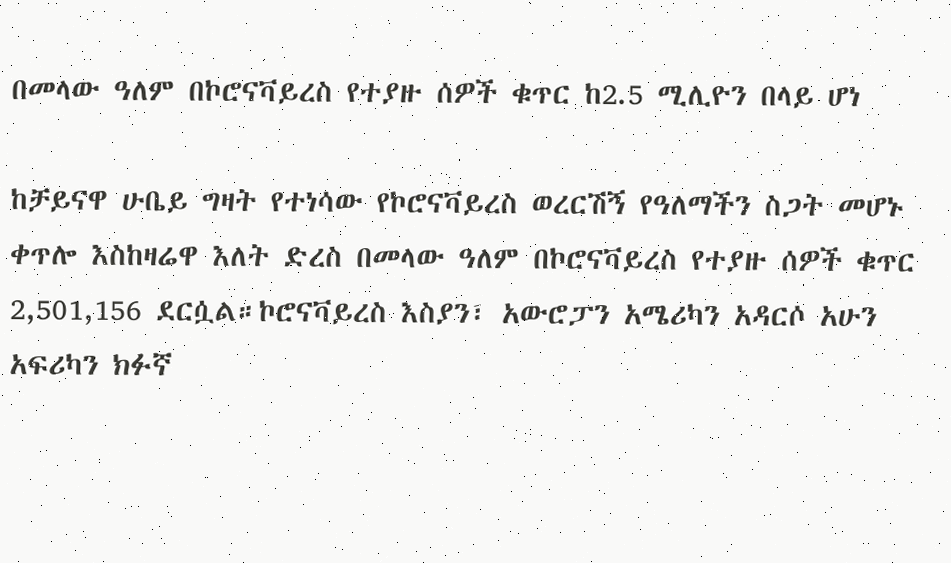በመላው ዓለም በኮሮናቫይረስ የተያዙ ሰዎች ቁጥር ከ2.5 ሚሊዮን በላይ ሆነ

ከቻይናዋ ሁቤይ ግዛት የተነሳው የኮሮናቫይረስ ወረርሽኝ የዓለማችን ስጋት መሆኑ ቀጥሎ እስከዛሬዋ እለት ድረስ በመላው ዓለም በኮሮናቫይረስ የተያዙ ሰዎች ቁጥር 2,501,156 ደርሷል።ኮሮናቫይረስ እስያን፣ አውሮፓን አሜሪካን አዳርሶ አሁን አፍሪካን ክፉኛ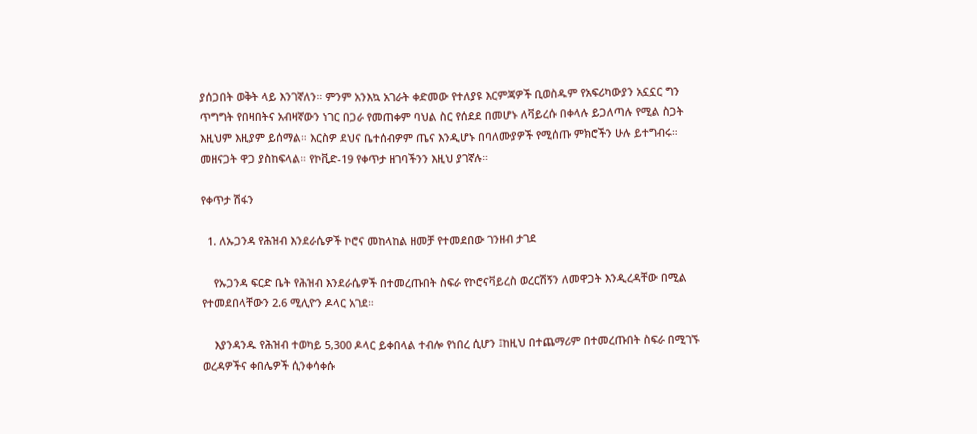ያሰጋበት ወቅት ላይ እንገኛለን። ምንም አንእኳ አገራት ቀድመው የተለያዩ እርምጃዎች ቢወስዱም የአፍሪካውያን አኗኗር ግን ጥግግት የበዛበትና አብዛኛውን ነገር በጋራ የመጠቀም ባህል ስር የሰደደ በመሆኑ ለቫይረሱ በቀላሉ ይጋለጣሉ የሚል ስጋት እዚህም እዚያም ይሰማል። እርስዎ ደህና ቤተሰብዎም ጤና እንዲሆኑ በባለሙያዎች የሚሰጡ ምክሮችን ሁሉ ይተግብሩ። መዘናጋት ዋጋ ያስከፍላል። የኮቪድ-19 የቀጥታ ዘገባችንን እዚህ ያገኛሉ።

የቀጥታ ሽፋን

  1. ለኡጋንዳ የሕዝብ እንደራሴዎች ኮሮና መከላከል ዘመቻ የተመደበው ገንዘብ ታገደ

    የኡጋንዳ ፍርድ ቤት የሕዝብ እንደራሴዎች በተመረጡበት ስፍራ የኮሮናቫይረስ ወረርሽኝን ለመዋጋት እንዲረዳቸው በሚል የተመደበላቸውን 2.6 ሚሊዮን ዶላር አገደ።

    እያንዳንዱ የሕዝብ ተወካይ 5,300 ዶላር ይቀበላል ተብሎ የነበረ ሲሆን ፤ከዚህ በተጨማሪም በተመረጡበት ስፍራ በሚገኙ ወረዳዎችና ቀበሌዎች ሲንቀሳቀሱ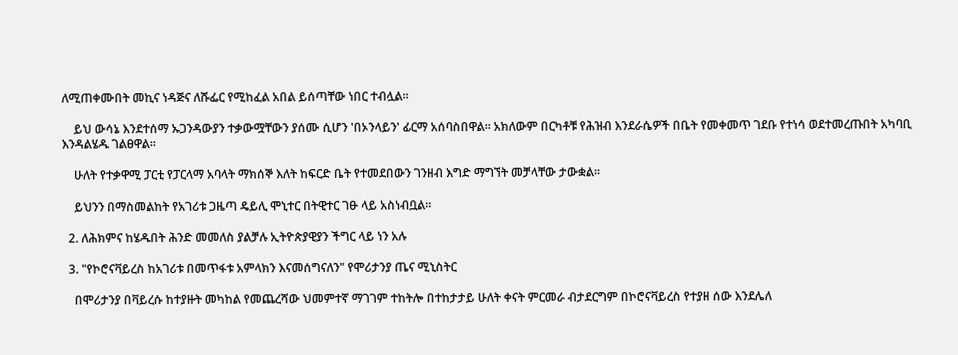ለሚጠቀሙበት መኪና ነዳጅና ለሹፌር የሚከፈል አበል ይሰጣቸው ነበር ተብሏል።

    ይህ ውሳኔ እንደተሰማ ኡጋንዳውያን ተቃውሟቸውን ያሰሙ ሲሆን 'በኦንላይን' ፊርማ አሰባስበዋል። አክለውም በርካቶቹ የሕዝብ እንደራሴዎች በቤት የመቀመጥ ገደቡ የተነሳ ወደተመረጡበት አካባቢ እንዳልሄዱ ገልፀዋል።

    ሁለት የተቃዋሚ ፓርቲ የፓርላማ አባላት ማክሰኞ እለት ከፍርድ ቤት የተመደበውን ገንዘብ እግድ ማግኘት መቻላቸው ታውቋል።

    ይህንን በማስመልከት የአገሪቱ ጋዜጣ ዴይሊ ሞኒተር በትዊተር ገፁ ላይ አስነብቧል።

  2. ለሕክምና ከሄዱበት ሕንድ መመለስ ያልቻሉ ኢትዮጵያዊያን ችግር ላይ ነን አሉ

  3. "የኮሮናቫይረስ ከአገሪቱ በመጥፋቱ አምላክን እናመሰግናለን" የሞሪታንያ ጤና ሚኒስትር

    በሞሪታንያ በቫይረሱ ከተያዙት መካከል የመጨረሻው ህመምተኛ ማገገም ተከትሎ በተከታታይ ሁለት ቀናት ምርመራ ብታደርግም በኮሮናቫይረስ የተያዘ ሰው እንደሌለ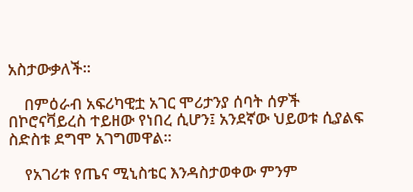አስታውቃለች።

    በምዕራብ አፍሪካዊቷ አገር ሞሪታንያ ሰባት ሰዎች በኮሮናቫይረስ ተይዘው የነበረ ሲሆን፤ አንደኛው ህይወቱ ሲያልፍ ስድስቱ ደግሞ አገግመዋል።

    የአገሪቱ የጤና ሚኒስቴር እንዳስታወቀው ምንም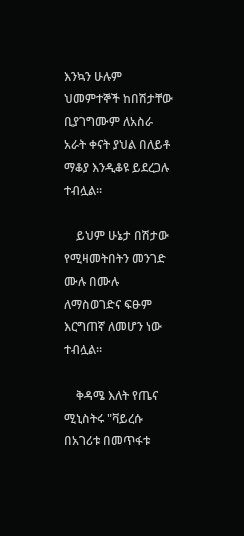እንኳን ሁሉም ህመምተኞች ከበሽታቸው ቢያገግሙም ለአስራ አራት ቀናት ያህል በለይቶ ማቆያ እንዲቆዩ ይደረጋሉ ተብሏል።

    ይህም ሁኔታ በሽታው የሚዛመትበትን መንገድ ሙሉ በሙሉ ለማስወገድና ፍፁም እርግጠኛ ለመሆን ነው ተብሏል።

    ቅዳሜ እለት የጤና ሚኒስትሩ "ቫይረሱ በአገሪቱ በመጥፋቱ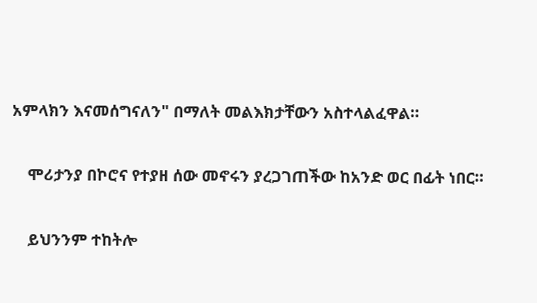አምላክን እናመሰግናለን" በማለት መልእክታቸውን አስተላልፈዋል።

    ሞሪታንያ በኮሮና የተያዘ ሰው መኖሩን ያረጋገጠችው ከአንድ ወር በፊት ነበር።

    ይህንንም ተከትሎ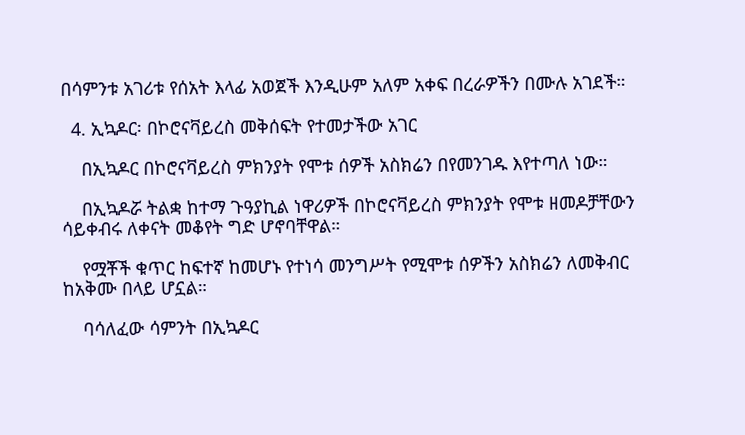በሳምንቱ አገሪቱ የሰአት እላፊ አወጀች እንዲሁም አለም አቀፍ በረራዎችን በሙሉ አገደች።

  4. ኢኳዶር፡ በኮሮናቫይረስ መቅሰፍት የተመታችው አገር

    በኢኳዶር በኮሮናቫይረስ ምክንያት የሞቱ ሰዎች አስክሬን በየመንገዱ እየተጣለ ነው።

    በኢኳዶሯ ትልቋ ከተማ ጉዓያኪል ነዋሪዎች በኮሮናቫይረስ ምክንያት የሞቱ ዘመዶቻቸውን ሳይቀብሩ ለቀናት መቆየት ግድ ሆኖባቸዋል።

    የሟቾች ቁጥር ከፍተኛ ከመሆኑ የተነሳ መንግሥት የሚሞቱ ሰዎችን አስክሬን ለመቅብር ከአቅሙ በላይ ሆኗል።

    ባሳለፈው ሳምንት በኢኳዶር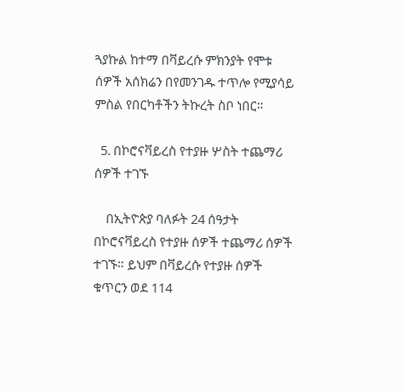ጓያኩል ከተማ በቫይረሱ ምክንያት የሞቱ ሰዎች አሰክሬን በየመንገዱ ተጥሎ የሚያሳይ ምስል የበርካቶችን ትኩረት ስቦ ነበር።

  5. በኮሮናቫይረስ የተያዙ ሦስት ተጨማሪ ሰዎች ተገኙ

    በኢትዮጵያ ባለፉት 24 ሰዓታት በኮሮናቫይረስ የተያዙ ሰዎች ተጨማሪ ሰዎች ተገኙ። ይህም በቫይረሱ የተያዙ ሰዎች ቁጥርን ወደ 114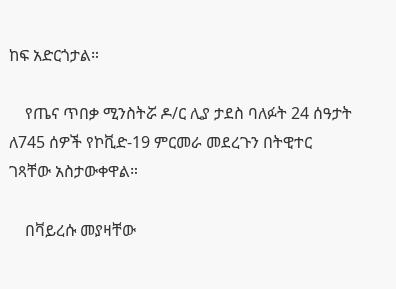ከፍ አድርጎታል።

    የጤና ጥበቃ ሚንስትሯ ዶ/ር ሊያ ታደስ ባለፉት 24 ሰዓታት ለ745 ሰዎች የኮቪድ-19 ምርመራ መደረጉን በትዊተር ገጻቸው አስታውቀዋል።

    በቫይረሱ መያዛቸው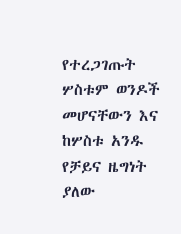የተረጋገጡት ሦስቱም ወንዶች መሆናቸውን እና ከሦስቱ አንዱ የቻይና ዜግነት ያለው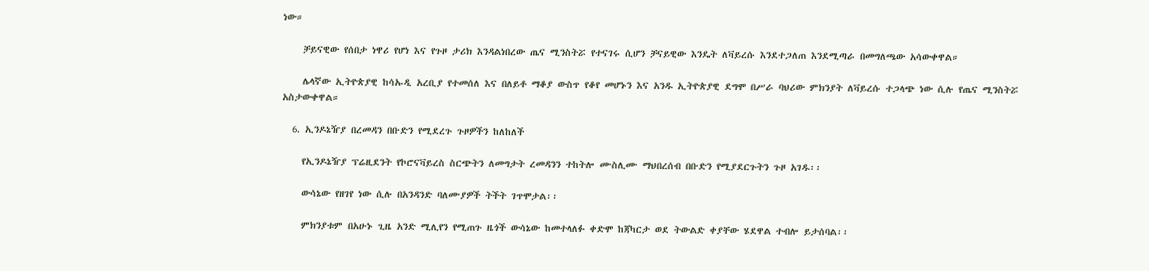ነው።

    ቻይናዊው የሰበታ ነዋሪ የሆነ እና የጉዞ ታሪክ እንዳልነበረው ጤና ሚንስትሯ የተናገሩ ሲሆን ቻናይዊው እንዴት ለቫይረሱ እንደተጋለጠ እንደሚጣራ በመግለጫው አሳውቀዋል።

    ሌላኛው ኢትዮጵያዊ ከሳኡዲ አረቢያ የተመሰለ እና በለይቶ ማቆያ ውስጥ የቆየ መሆኑን እና አንዱ ኢትዮጵያዊ ደግሞ በሥራ ባህሪው ምክንያት ለቫይረሱ ተጋላጭ ነው ሲሉ የጤና ሚንስትሯ አስታውቀዋል።

  6. ኢንዶኔዥያ በረመዳን በቡድን የሚደረጉ ጉዞዎችን ከለከለች

    የኢንዶኔዥያ ፕሬዚደንት የኮሮናቫይረስ ስርጭትን ለመግታት ረመዳንን ተከትሎ ሙስሊሙ ማህበረሰብ በቡድን የሚያደርጉትን ጉዞ አገዱ፡፡

    ውሳኔው የዘገየ ነው ሲሉ በአንዳንድ ባለሙያዎች ትችት ገጥሞታል፡፡

    ምክንያቱም በአሁኑ ጊዜ አንድ ሚሊየን የሚጠጉ ዜጎች ውሳኔው ከመተላለፉ ቀድሞ ከጃካርታ ወደ ትውልድ ቀያቸው ሄደዋል ተብሎ ይታሰባል፡፡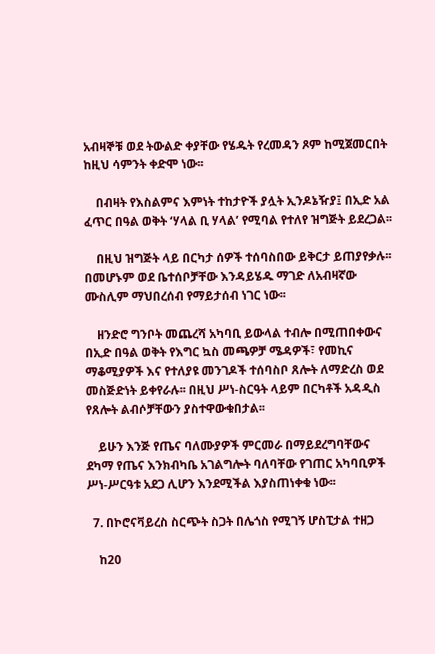አብዛኞቹ ወደ ትውልድ ቀያቸው የሄዱት የረመዳን ጾም ከሚጀመርበት ከዚህ ሳምንት ቀድሞ ነው፡፡

    በብዛት የእስልምና እምነት ተከታዮች ያሏት ኢንዶኔዥያ፤ በኢድ አል ፈጥር በዓል ወቅት ‘ሃላል ቢ ሃላል’ የሚባል የተለየ ዝግጅት ይደረጋል፡፡

    በዚህ ዝግጅት ላይ በርካታ ሰዎች ተሰባስበው ይቅርታ ይጠያየቃሉ፡፡ በመሆኑም ወደ ቤተሰቦቻቸው እንዳይሄዱ ማገድ ለአብዛኛው ሙስሊም ማህበረሰብ የማይታሰብ ነገር ነው፡፡

    ዘንድሮ ግንቦት መጨረሻ አካባቢ ይውላል ተብሎ በሚጠበቀውና በኢድ በዓል ወቅት የእግር ኳስ መጫዎቻ ሜዳዎች፣ የመኪና ማቆሚያዎች እና የተለያዩ መንገዶች ተሰባስቦ ጸሎት ለማድረስ ወደ መስጅድነት ይቀየራሉ፡፡ በዚህ ሥነ-ስርዓት ላይም በርካቶች አዳዲስ የጸሎት ልብሶቻቸውን ያስተዋውቁበታል፡፡

    ይሁን እንጅ የጤና ባለሙያዎች ምርመራ በማይደረግባቸውና ደካማ የጤና እንክብካቤ አገልግሎት ባለባቸው የገጠር አካባቢዎች ሥነ-ሥርዓቱ አደጋ ሊሆን እንደሚችል እያስጠነቀቁ ነው፡፡

  7. በኮሮናቫይረስ ስርጭት ስጋት በሌጎስ የሚገኝ ሆስፒታል ተዘጋ

    ከ20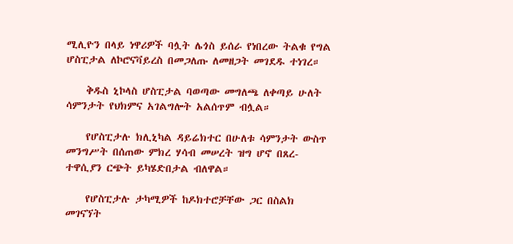ሚሊዮን በላይ ነዋሪዎች ባሏት ሌጎስ ይሰራ የነበረው ትልቁ የግል ሆስፒታል ለኮሮናቫይረስ በመጋለጡ ለመዘጋት መገደዱ ተነገረ።

    ቅዱስ ኒኮላስ ሆስፒታል ባወጣው መግለጫ ለቀጣይ ሁለት ሳምንታት የህክምና አገልግሎት አልሰጥም ብሏል።

    የሆስፒታሉ ክሊኒካል ዳይሬክተር በሁለቱ ሳምንታት ውስጥ መንግሥት በሰጠው ምክረ ሃሳብ መሠረት ዝግ ሆኖ በጸረ-ተዋሲያን ርጭት ይካሄድበታል ብለዋል።

    የሆስፒታሉ ታካሚዎች ከዶክተሮቻቸው ጋር በስልክ መገናኘት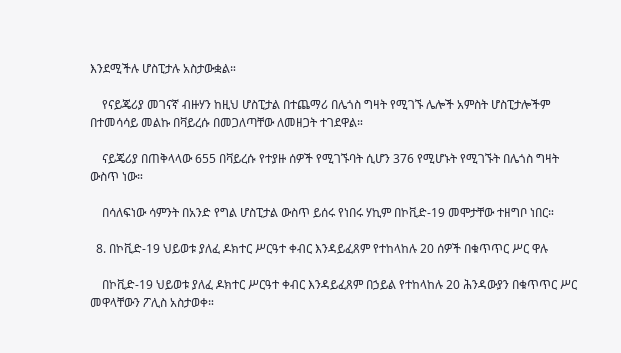እንደሚችሉ ሆስፒታሉ አስታውቋል።

    የናይጄሪያ መገናኛ ብዙሃን ከዚህ ሆስፒታል በተጨማሪ በሌጎስ ግዛት የሚገኙ ሌሎች አምስት ሆስፒታሎችም በተመሳሳይ መልኩ በቫይረሱ በመጋለጣቸው ለመዘጋት ተገደዋል።

    ናይጄሪያ በጠቅላላው 655 በቫይረሱ የተያዙ ሰዎች የሚገኙባት ሲሆን 376 የሚሆኑት የሚገኙት በሌጎስ ግዛት ውስጥ ነው።

    በሳለፍነው ሳምንት በአንድ የግል ሆስፒታል ውስጥ ይሰሩ የነበሩ ሃኪም በኮቪድ-19 መሞታቸው ተዘግቦ ነበር።

  8. በኮቪድ-19 ህይወቱ ያለፈ ዶክተር ሥርዓተ ቀብር እንዳይፈጸም የተከላከሉ 20 ሰዎች በቁጥጥር ሥር ዋሉ

    በኮቪድ-19 ህይወቱ ያለፈ ዶክተር ሥርዓተ ቀብር እንዳይፈጸም በኃይል የተከላከሉ 20 ሕንዳውያን በቁጥጥር ሥር መዋላቸውን ፖሊስ አስታወቀ።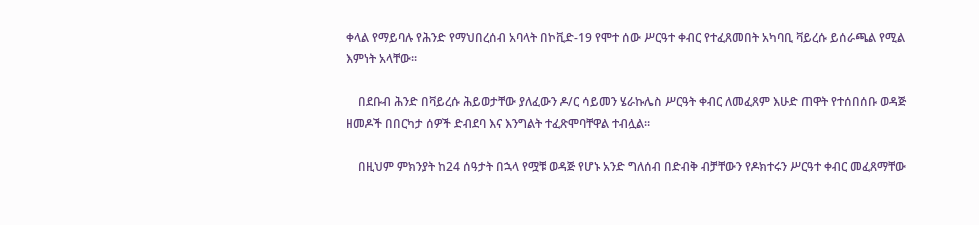ቀላል የማይባሉ የሕንድ የማህበረሰብ አባላት በኮቪድ-19 የሞተ ሰው ሥርዓተ ቀብር የተፈጸመበት አካባቢ ቫይረሱ ይሰራጫል የሚል እምነት አላቸው።

    በደቡብ ሕንድ በቫይረሱ ሕይወታቸው ያለፈውን ዶ/ር ሳይመን ሄራኩሌስ ሥርዓት ቀብር ለመፈጸም እሁድ ጠዋት የተሰበሰቡ ወዳጅ ዘመዶች በበርካታ ሰዎች ድብደባ እና እንግልት ተፈጽሞባቸዋል ተብሏል።

    በዚህም ምክንያት ከ24 ሰዓታት በኋላ የሟቹ ወዳጅ የሆኑ አንድ ግለሰብ በድብቅ ብቻቸውን የዶክተሩን ሥርዓተ ቀብር መፈጸማቸው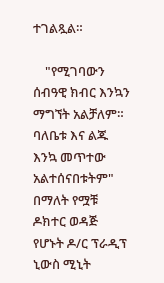ተገልጿል።

    "የሚገባውን ሰብዓዊ ክብር እንኳን ማግኘት አልቻለም። ባለቤቱ እና ልጁ እንኳ መጥተው አልተሰናበቱትም" በማለት የሟቹ ዶክተር ወዳጅ የሆኑት ዶ/ር ፕራዲፕ ኒውስ ሚኒት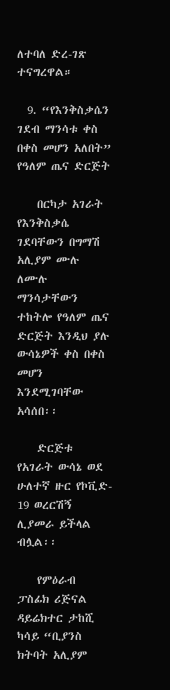ለተባለ ድረ-ገጽ ተናግረዋል።

  9. “የእንቅስቃሴን ገደብ ማንሳቱ ቀስ በቀስ መሆን አለበት” የዓለም ጤና ድርጅት

    በርካታ አገራት የእንቅስቃሴ ገደባቸውን በግማሽ አሊያም ሙሉ ለሙሉ ማንሳታቸውን ተከትሎ የዓለም ጤና ድርጅት እንዲህ ያሉ ውሳኔዎች ቀስ በቀስ መሆን እንደሚገባቸው አሳሰበ፡፡

    ድርጅቱ የአገራት ውሳኔ ወደ ሁለተኛ ዙር የኮቪድ- 19 ወረርሽኝ ሊያመራ ይችላል ብሏል፡፡

    የምዕራብ ፓስፊክ ሪጅናል ዳይሬክተር ታከሺ ካሳይ “ቢያንስ ክትባት አሊያም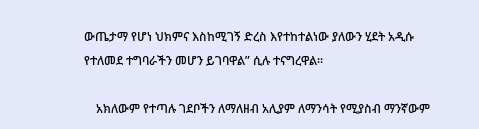ውጤታማ የሆነ ህክምና እስከሚገኝ ድረስ እየተከተልነው ያለውን ሂደት አዲሱ የተለመደ ተግባራችን መሆን ይገባዋል” ሲሉ ተናግረዋል፡፡

    አክለውም የተጣሉ ገደቦችን ለማለዘብ አሊያም ለማንሳት የሚያስብ ማንኛውም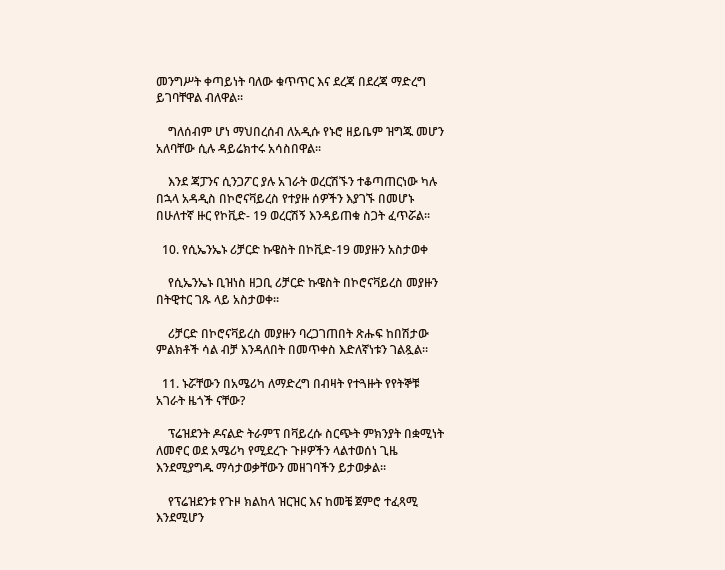መንግሥት ቀጣይነት ባለው ቁጥጥር እና ደረጃ በደረጃ ማድረግ ይገባቸዋል ብለዋል፡፡

    ግለሰብም ሆነ ማህበረሰብ ለአዲሱ የኑሮ ዘይቤም ዝግጁ መሆን አለባቸው ሲሉ ዳይሬክተሩ አሳስበዋል፡፡

    እንደ ጃፓንና ሲንጋፖር ያሉ አገራት ወረርሽኙን ተቆጣጠርነው ካሉ በኋላ አዳዲስ በኮሮናቫይረስ የተያዙ ሰዎችን እያገኙ በመሆኑ በሁለተኛ ዙር የኮቪድ- 19 ወረርሽኝ እንዳይጠቁ ስጋት ፈጥሯል፡፡

  10. የሲኤንኤኑ ሪቻርድ ኩዌስት በኮቪድ-19 መያዙን አስታወቀ

    የሲኤንኤኑ ቢዝነስ ዘጋቢ ሪቻርድ ኩዌስት በኮሮናቫይረስ መያዙን በትዊተር ገጹ ላይ አስታወቀ።

    ሪቻርድ በኮሮናቫይረስ መያዙን ባረጋገጠበት ጽሑፍ ከበሽታው ምልክቶች ሳል ብቻ እንዳለበት በመጥቀስ እድለኛነቱን ገልጿል።

  11. ኑሯቸውን በአሜሪካ ለማድረግ በብዛት የተጓዙት የየትኞቹ አገራት ዜጎች ናቸው?

    ፕሬዝደንት ዶናልድ ትራምፕ በቫይረሱ ስርጭት ምክንያት በቋሚነት ለመኖር ወደ አሜሪካ የሚደረጉ ጉዞዎችን ላልተወሰነ ጊዜ እንደሚያግዱ ማሳታወቃቸውን መዘገባችን ይታወቃል።

    የፕሬዝደንቱ የጉዞ ክልከላ ዝርዝር እና ከመቼ ጀምሮ ተፈጻሚ እንደሚሆን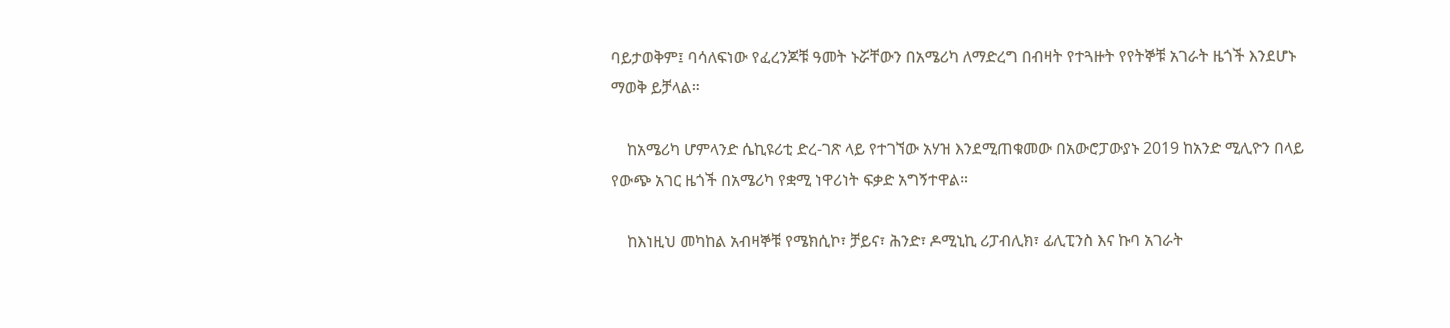ባይታወቅም፤ ባሳለፍነው የፈረንጆቹ ዓመት ኑሯቸውን በአሜሪካ ለማድረግ በብዛት የተጓዙት የየትኞቹ አገራት ዜጎች እንደሆኑ ማወቅ ይቻላል።

    ከአሜሪካ ሆምላንድ ሴኪዩሪቲ ድረ-ገጽ ላይ የተገኘው አሃዝ እንደሚጠቁመው በአውሮፓውያኑ 2019 ከአንድ ሚሊዮን በላይ የውጭ አገር ዜጎች በአሜሪካ የቋሚ ነዋሪነት ፍቃድ አግኝተዋል።

    ከእነዚህ መካከል አብዛኞቹ የሜክሲኮ፣ ቻይና፣ ሕንድ፣ ዶሚኒኪ ሪፓብሊክ፣ ፊሊፒንስ እና ኩባ አገራት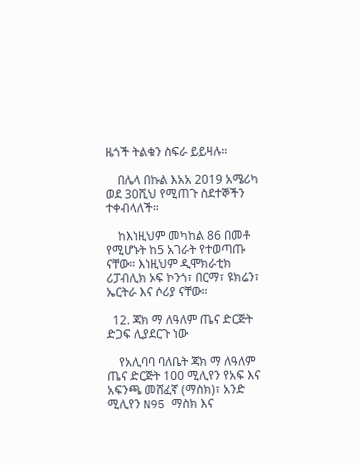ዜጎች ትልቁን ስፍራ ይይዛሉ።

    በሌላ በኩል እአአ 2019 አሜሪካ ወደ 30ሺህ የሚጠጉ ስደተኞችን ተቀብላለች።

    ከእነዚህም መካከል 86 በመቶ የሚሆኑት ከ5 አገራት የተወጣጡ ናቸው። እነዚህም ዲሞክራቲክ ሪፓብሊክ ኦፍ ኮንጎ፣ በርማ፣ ዩክሬን፣ ኤርትራ እና ሶሪያ ናቸው።

  12. ጃክ ማ ለዓለም ጤና ድርጅት ድጋፍ ሊያደርጉ ነው

    የአሊባባ ባለቤት ጃክ ማ ለዓለም ጤና ድርጅት 100 ሚሊየን የአፍ እና አፍንጫ መሸፈኛ (ማስክ)፣ አንድ ሚሊየን N95 ማስክ እና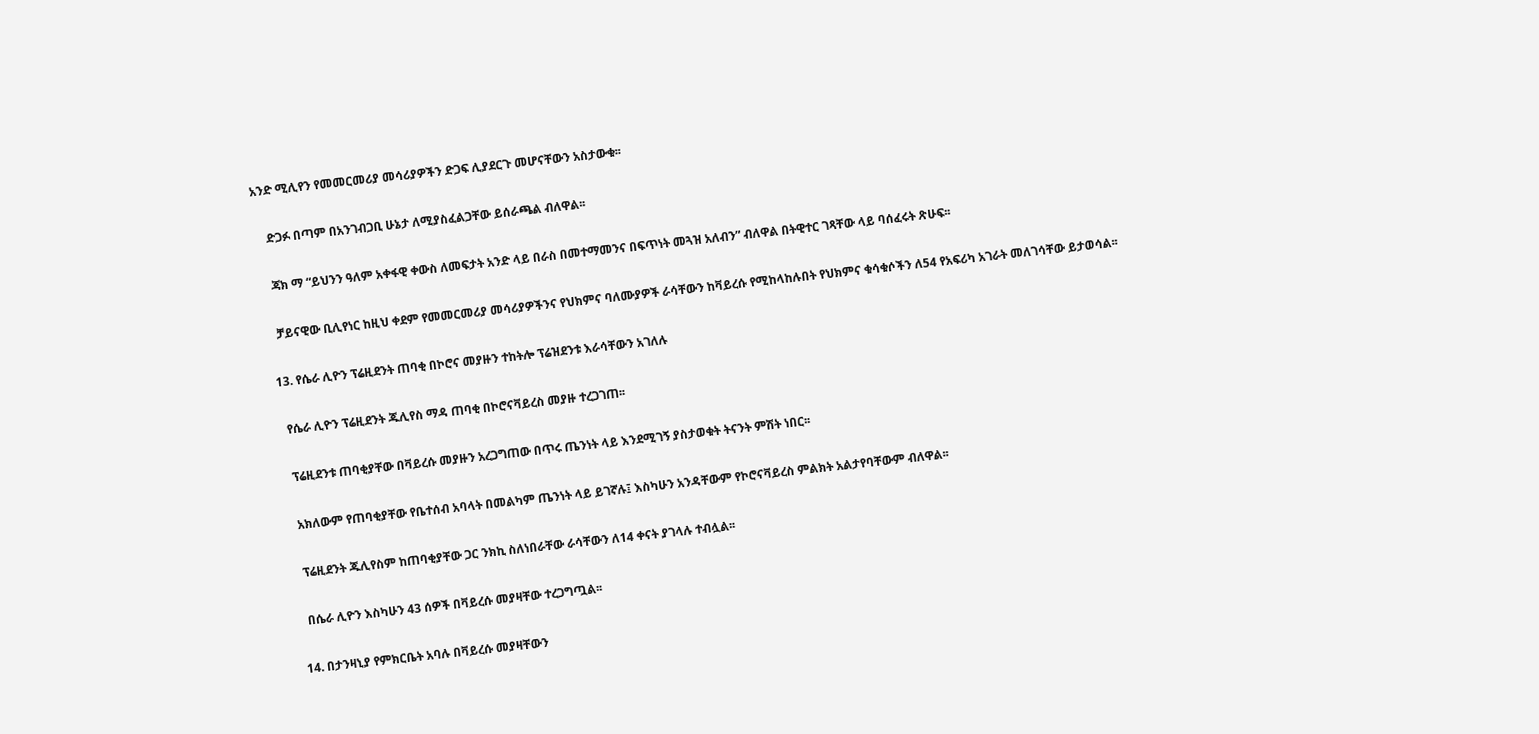አንድ ሚሊየን የመመርመሪያ መሳሪያዎችን ድጋፍ ሊያደርጉ መሆናቸውን አስታውቁ፡፡

    ድጋፉ በጣም በአንገብጋቢ ሁኔታ ለሚያስፈልጋቸው ይሰራጫል ብለዋል፡፡

    ጃክ ማ “ይህንን ዓለም አቀፋዊ ቀውስ ለመፍታት አንድ ላይ በራስ በመተማመንና በፍጥነት መጓዝ አለብን” ብለዋል በትዊተር ገጻቸው ላይ ባሰፈሩት ጽሁፍ፡፡

    ቻይናዊው ቢሊየነር ከዚህ ቀደም የመመርመሪያ መሳሪያዎችንና የህክምና ባለሙያዎች ራሳቸውን ከቫይረሱ የሚከላከሉበት የህክምና ቁሳቁሶችን ለ54 የአፍሪካ አገራት መለገሳቸው ይታወሳል፡፡

  13. የሴራ ሊዮን ፕሬዚደንት ጠባቂ በኮሮና መያዙን ተከትሎ ፕሬዝደንቱ እራሳቸውን አገለሉ

    የሴራ ሊዮን ፕሬዚደንት ጁሊየስ ማዳ ጠባቂ በኮሮናቫይረስ መያዙ ተረጋገጠ፡፡

    ፕሬዚደንቱ ጠባቂያቸው በቫይረሱ መያዙን አረጋግጠው በጥሩ ጤንነት ላይ እንደሚገኝ ያስታወቁት ትናንት ምሽት ነበር፡፡

    አክለውም የጠባቂያቸው የቤተሰብ አባላት በመልካም ጤንነት ላይ ይገኛሉ፤ እስካሁን አንዳቸውም የኮሮናቫይረስ ምልክት አልታየባቸውም ብለዋል፡፡

    ፕሬዚደንት ጁሊየስም ከጠባቂያቸው ጋር ንክኪ ስለነበራቸው ራሳቸውን ለ14 ቀናት ያገላሉ ተብሏል፡፡

    በሴራ ሊዮን እስካሁን 43 ሰዎች በቫይረሱ መያዛቸው ተረጋግጧል፡፡

  14. በታንዛኒያ የምክርቤት አባሉ በቫይረሱ መያዛቸውን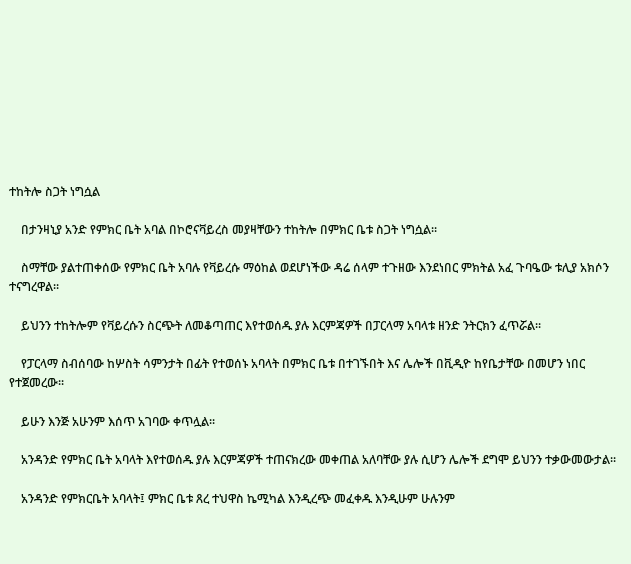ተከትሎ ስጋት ነግሷል

    በታንዛኒያ አንድ የምክር ቤት አባል በኮሮናቫይረስ መያዛቸውን ተከትሎ በምክር ቤቱ ስጋት ነግሷል፡፡

    ስማቸው ያልተጠቀሰው የምክር ቤት አባሉ የቫይረሱ ማዕከል ወደሆነችው ዳሬ ሰላም ተጉዘው እንደነበር ምክትል አፈ ጉባዔው ቱሊያ አክሶን ተናግረዋል፡፡

    ይህንን ተከትሎም የቫይረሱን ስርጭት ለመቆጣጠር እየተወሰዱ ያሉ እርምጃዎች በፓርላማ አባላቱ ዘንድ ንትርክን ፈጥሯል፡፡

    የፓርላማ ስብሰባው ከሦስት ሳምንታት በፊት የተወሰኑ አባላት በምክር ቤቱ በተገኙበት እና ሌሎች በቪዲዮ ከየቤታቸው በመሆን ነበር የተጀመረው፡፡

    ይሁን እንጅ አሁንም እሰጥ አገባው ቀጥሏል፡፡

    አንዳንድ የምክር ቤት አባላት እየተወሰዱ ያሉ እርምጃዎች ተጠናክረው መቀጠል አለባቸው ያሉ ሲሆን ሌሎች ደግሞ ይህንን ተቃውመውታል፡፡

    አንዳንድ የምክርቤት አባላት፤ ምክር ቤቱ ጸረ ተህዋስ ኬሚካል እንዲረጭ መፈቀዱ እንዲሁም ሁሉንም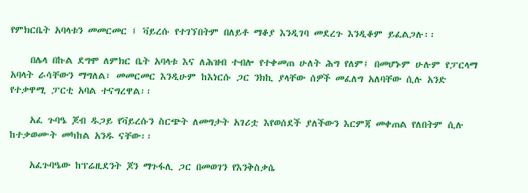የምክርቤት አባላቱን መመርመር ፤ ቫይረሱ የተገኘበትም በለይቶ ማቆያ እንዲገባ መደረጉ እንዲቆም ይፈልጋሉ፡፡

    በሌላ በኩል ደግሞ ለምክር ቤት አባላቱ እና ለሕዝብ ተብሎ የተቀመጠ ሁለት ሕግ የለም፤ በመሆኑም ሁሉም የፓርላማ አባላት ራሳቸውን ማግለል፣ መመርመር እንዲሁም ከእነርሱ ጋር ንክኪ ያላቸው ሰዎች መፈለግ አለባቸው ሲሉ አንድ የተቃዋሚ ፓርቲ አባል ተናግረዋል፡፡

    አፈ ጉባዔ ጆብ ዱጋይ የቫይረሱን ስርጭት ለመግታት አገሪቷ እየወሰደች ያለችውን እርምጃ መቀጠል የለበትም ሲሉ ከተቃወሙት መካከል አንዱ ናቸው፡፡

    አፈጉባዔው ከፕሬዚደንት ጆን ማጉፋሊ ጋር በመወገን የእንቅስቃሴ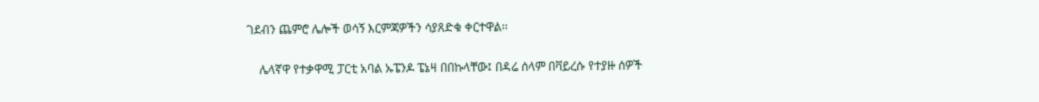ገደብን ጨምሮ ሌሎች ወሳኝ እርምጃዎችን ሳያጸድቁ ቀርተዋል፡፡

    ሌላኛዋ የተቃዋሚ ፓርቲ አባል ኡፔንዶ ፔኔዛ በበኩላቸው፤ በዳሬ ሰላም በቫይረሱ የተያዙ ሰዎች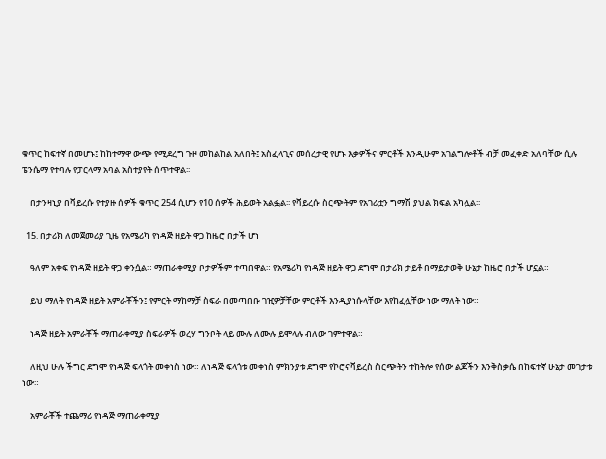ቁጥር ከፍተኛ በመሆኑ፤ ከከተማዋ ውጭ የሚደረግ ጉዞ መከልከል አለበት፤ አስፈላጊና መሰረታዊ የሆኑ እቃዎችና ምርቶች እንዲሁም አገልግሎቶች ብቻ መፈቀድ አለባቸው ሲሉ ፔንሴማ የተባሉ የፓርላማ አባል አስተያየት ሰጥተዋል፡፡

    በታንዛኒያ በቫይረሱ የተያዙ ሰዎች ቁጥር 254 ሲሆን የ10 ሰዎች ሕይወት አልፏል፡፡ የቫይረሱ ስርጭትም የአገሪቷን ግማሽ ያህል ክፍል አካሏል፡፡

  15. በታሪክ ለመጀመሪያ ጊዜ የአሜሪካ የነዳጅ ዘይት ዋጋ ከዜሮ በታች ሆነ

    ዓለም አቀፍ የነዳጅ ዘይት ዋጋ ቀንሷል። ማጠራቀሚያ ቦታዎችም ተጣበዋል። የአሜሪካ የነዳጅ ዘይት ዋጋ ደግሞ በታሪክ ታይቶ በማይታወቅ ሁኔታ ከዜሮ በታች ሆኗል።

    ይህ ማለት የነዳጅ ዘይት አምራቾችን፤ የምርት ማከማቻ ስፍራ በመጣበቡ ገዢዎቻቸው ምርቶች እንዲያነሱላቸው እየከፈሏቸው ነው ማለት ነው።

    ነዳጅ ዘይት አምራቾች ማጠራቀሚያ ስፍራዎች ወረሃ ግንቦት ላይ ሙሉ ለሙሉ ይሞላሉ ብለው ገምተዋል።

    ለዚህ ሁሉ ችግር ደግሞ የነዳጅ ፍላጎት መቀነስ ነው። ለነዳጅ ፍላጎቱ መቀነስ ምክንያቱ ደግሞ የኮሮናቫይረስ ስርጭትን ተከትሎ የሰው ልጆችን እንቅስቃሴ በከፍተኛ ሁኔታ መገታቱ ነው።

    አምራቾች ተጨማሪ የነዳጅ ማጠራቀሚያ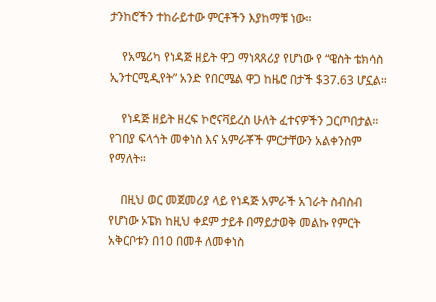ታንከሮችን ተከራይተው ምርቶችን እያከማቹ ነው።

    የአሜሪካ የነዳጅ ዘይት ዋጋ ማነጻጸሪያ የሆነው የ “ዌስት ቴክሳስ ኢንተርሚዲየት” አንድ የበርሜል ዋጋ ከዜሮ በታች $37.63 ሆኗል።

    የነዳጅ ዘይት ዘረፍ ኮሮናቫይረስ ሁለት ፈተናዎችን ጋርጦበታል። የገበያ ፍላጎት መቀነስ እና አምራቾች ምርታቸውን አልቀንስም የማለት።

    በዚህ ወር መጀመሪያ ላይ የነዳጅ አምራች አገራት ስብስብ የሆነው ኦፔክ ከዚህ ቀደም ታይቶ በማይታወቅ መልኩ የምርት አቅርቦቱን በ10 በመቶ ለመቀነስ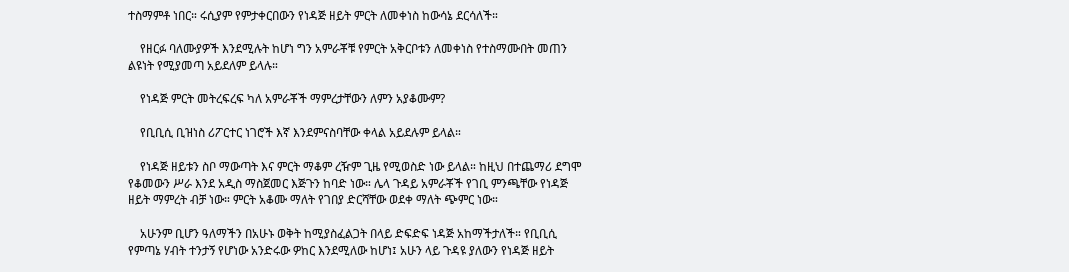ተስማምቶ ነበር። ሩሲያም የምታቀርበውን የነዳጅ ዘይት ምርት ለመቀነስ ከውሳኔ ደርሳለች።

    የዘርፉ ባለሙያዎች እንደሚሉት ከሆነ ግን አምራቾቹ የምርት አቅርቦቱን ለመቀነስ የተስማሙበት መጠን ልዩነት የሚያመጣ አይደለም ይላሉ።

    የነዳጅ ምርት መትረፍረፍ ካለ አምራቾች ማምረታቸውን ለምን አያቆሙም?

    የቢቢሲ ቢዝነስ ሪፖርተር ነገሮች እኛ እንደምናስባቸው ቀላል አይደሉም ይላል።

    የነዳጅ ዘይቱን ስቦ ማውጣት እና ምርት ማቆም ረዥም ጊዜ የሚወስድ ነው ይላል። ከዚህ በተጨማሪ ደግሞ የቆመውን ሥራ እንደ አዲስ ማስጀመር እጅጉን ከባድ ነው። ሌላ ጉዳይ አምራቾች የገቢ ምንጫቸው የነዳጅ ዘይት ማምረት ብቻ ነው። ምርት አቆሙ ማለት የገበያ ድርሻቸው ወደቀ ማለት ጭምር ነው።

    አሁንም ቢሆን ዓለማችን በአሁኑ ወቅት ከሚያስፈልጋት በላይ ድፍድፍ ነዳጅ አከማችታለች። የቢቢሲ የምጣኔ ሃብት ተንታኝ የሆነው አንድሩው ዎከር እንደሚለው ከሆነ፤ አሁን ላይ ጉዳዩ ያለውን የነዳጅ ዘይት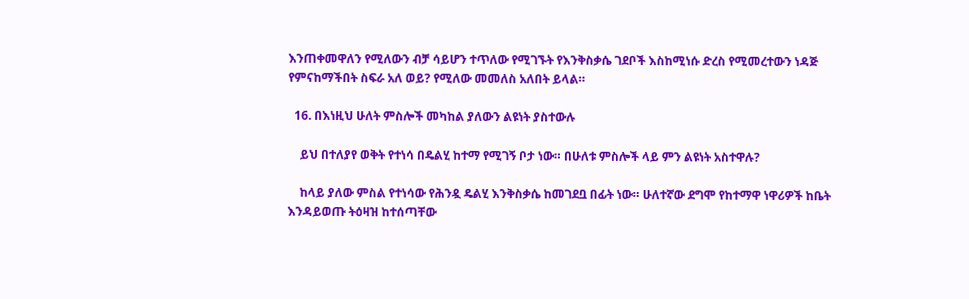እንጠቀመዋለን የሚለውን ብቻ ሳይሆን ተጥለው የሚገኙት የእንቅስቃሴ ገደቦች እስከሚነሱ ድረስ የሚመረተውን ነዳጅ የምናከማችበት ስፍራ አለ ወይ? የሚለው መመለስ አለበት ይላል።

  16. በእነዚህ ሁለት ምስሎች መካከል ያለውን ልዩነት ያስተውሉ

    ይህ በተለያየ ወቅት የተነሳ በዴልሂ ከተማ የሚገኝ ቦታ ነው። በሁለቱ ምስሎች ላይ ምን ልዩነት አስተዋሉ?

    ከላይ ያለው ምስል የተነሳው የሕንዷ ዴልሂ እንቅስቃሴ ከመገደቧ በፊት ነው። ሁለተኛው ደግሞ የከተማዋ ነዋሪዎች ከቤት እንዳይወጡ ትዕዛዝ ከተሰጣቸው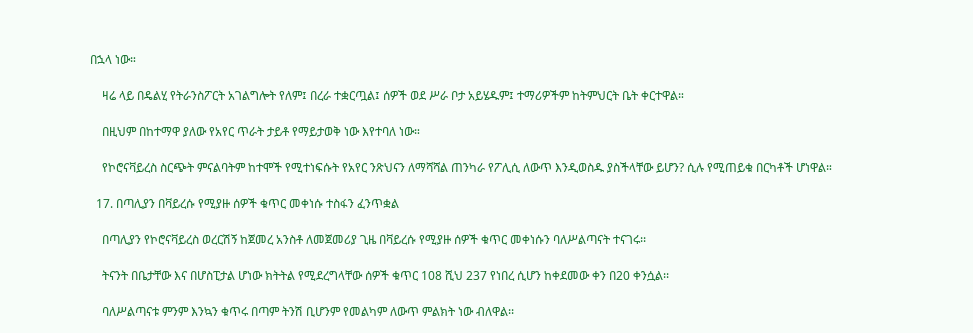በኋላ ነው።

    ዛሬ ላይ በዴልሂ የትራንስፖርት አገልግሎት የለም፤ በረራ ተቋርጧል፤ ሰዎች ወደ ሥራ ቦታ አይሄዱም፤ ተማሪዎችም ከትምህርት ቤት ቀርተዋል።

    በዚህም በከተማዋ ያለው የአየር ጥራት ታይቶ የማይታወቅ ነው እየተባለ ነው።

    የኮሮናቫይረስ ስርጭት ምናልባትም ከተሞች የሚተነፍሱት የአየር ንጽህናን ለማሻሻል ጠንካራ የፖሊሲ ለውጥ እንዲወስዱ ያስችላቸው ይሆን? ሲሉ የሚጠይቁ በርካቶች ሆነዋል።

  17. በጣሊያን በቫይረሱ የሚያዙ ሰዎች ቁጥር መቀነሱ ተስፋን ፈንጥቋል

    በጣሊያን የኮሮናቫይረስ ወረርሽኝ ከጀመረ አንስቶ ለመጀመሪያ ጊዜ በቫይረሱ የሚያዙ ሰዎች ቁጥር መቀነሱን ባለሥልጣናት ተናገሩ፡፡

    ትናንት በቤታቸው እና በሆስፒታል ሆነው ክትትል የሚደረግላቸው ሰዎች ቁጥር 108 ሺህ 237 የነበረ ሲሆን ከቀደመው ቀን በ20 ቀንሷል፡፡

    ባለሥልጣናቱ ምንም እንኳን ቁጥሩ በጣም ትንሽ ቢሆንም የመልካም ለውጥ ምልክት ነው ብለዋል፡፡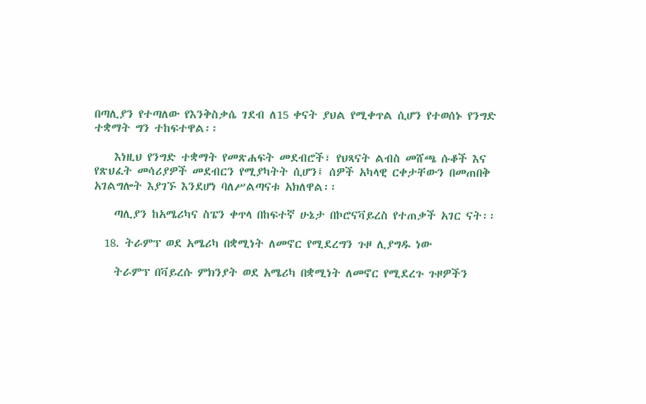በጣሊያን የተጣለው የእንቅስቃሴ ገደብ ለ15 ቀናት ያህል የሚቀጥል ሲሆን የተወሰኑ የንግድ ተቋማት ግን ተከፍተዋል፡፡

    እነዚህ የንግድ ተቋማት የመጽሐፍት መደብሮች፣ የህጻናት ልብስ መሸጫ ሱቆች እና የጽህፈት መሳሪያዎች መደብርን የሚያካትት ሲሆን፤ ሰዎች አካላዊ ርቀታቸውን በመጠበቅ አገልግሎት እያገኙ እንደሆነ ባለሥልጣናቱ አክለዋል፡፡

    ጣሊያን ከአሜሪካና ስፔን ቀጥላ በከፍተኛ ሁኔታ በኮሮናቫይረስ የተጠቃች አገር ናት፡፡

  18. ትራምፕ ወደ አሜሪካ በቋሚነት ለመኖር የሚደረግን ጉዞ ሊያግዱ ነው

    ትራምፕ በቫይረሱ ምክንያት ወደ አሜሪካ በቋሚነት ለመኖር የሚደረጉ ጉዞዎችን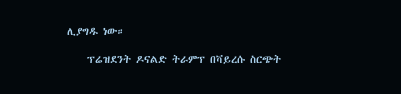ሊያግዱ ነው።

    ፕሬዝደንት ዶናልድ ትራምፕ በቫይረሱ ስርጭት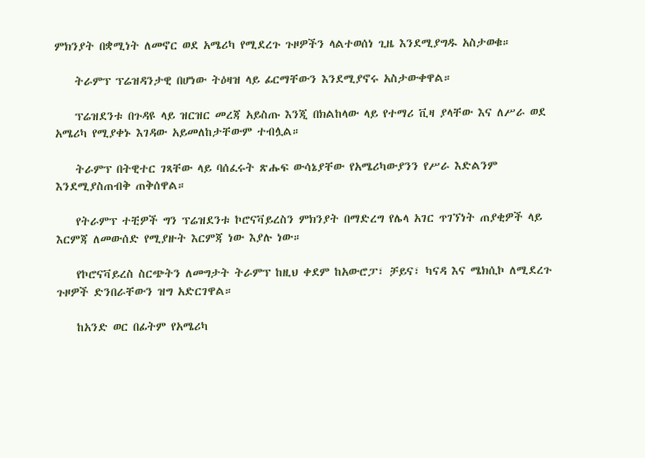ምክንያት በቋሚነት ለመኖር ወደ አሜሪካ የሚደረጉ ጉዞዎችን ላልተወሰነ ጊዜ እንደሚያግዱ አስታወቁ።

    ትራምፕ ፕሬዝዳንታዊ በሆነው ትዕዛዝ ላይ ፊርማቸውን እንደሚያኖሩ አስታውቀዋል።

    ፕሬዝደንቱ በጉዳዩ ላይ ዝርዝር መረጃ አይስጡ እንጂ በክልከላው ላይ የተማሪ ቪዛ ያላቸው እና ለሥራ ወደ አሜሪካ የሚያቀኑ እገዳው አይመለከታቸውም ተብሏል።

    ትራምፕ በትዊተር ገጻቸው ላይ ባሰፈሩት ጽሑፍ ውሳኔያቸው የአሜሪካውያንን የሥራ እድልንም እንደሚያስጠብቅ ጠቅሰዋል።

    የትራምፕ ተቺዎች ግን ፕሬዝደንቱ ኮሮናቫይረስን ምክንያት በማድረግ የሌላ አገር ጥገኘነት ጠያቂዎች ላይ እርምጃ ለመውሰድ የሚያዙት እርምጃ ነው እያሉ ነው።

    የኮሮናቫይረስ ስርጭትን ለመግታት ትራምፕ ከዚህ ቀደም ከአውሮፓ፣ ቻይና፣ ካናዳ እና ሜክሲኮ ለሚደረጉ ጉዞዎች ድንበራቸውን ዝግ አድርገዋል።

    ከአንድ ወር በፊትም የአሜሪካ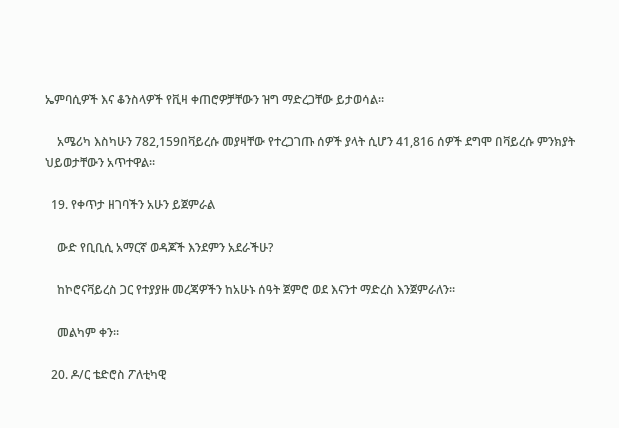ኤምባሲዎች እና ቆንስላዎች የቪዛ ቀጠሮዎቻቸውን ዝግ ማድረጋቸው ይታወሳል።

    አሜሪካ እስካሁን 782,159በቫይረሱ መያዛቸው የተረጋገጡ ሰዎች ያላት ሲሆን 41,816 ሰዎች ደግሞ በቫይረሱ ምንክያት ህይወታቸውን አጥተዋል።

  19. የቀጥታ ዘገባችን አሁን ይጀምራል

    ውድ የቢቢሲ አማርኛ ወዳጆች እንደምን አደራችሁ?

    ከኮሮናቫይረስ ጋር የተያያዙ መረጃዎችን ከአሁኑ ሰዓት ጀምሮ ወደ እናንተ ማድረስ እንጀምራለን።

    መልካም ቀን።

  20. ዶ/ር ቴድሮስ ፖለቲካዊ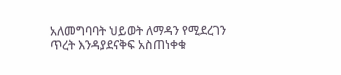አለመግባባት ህይወት ለማዳን የሚደረገን ጥረት እንዳያደናቅፍ አስጠነቀቁ